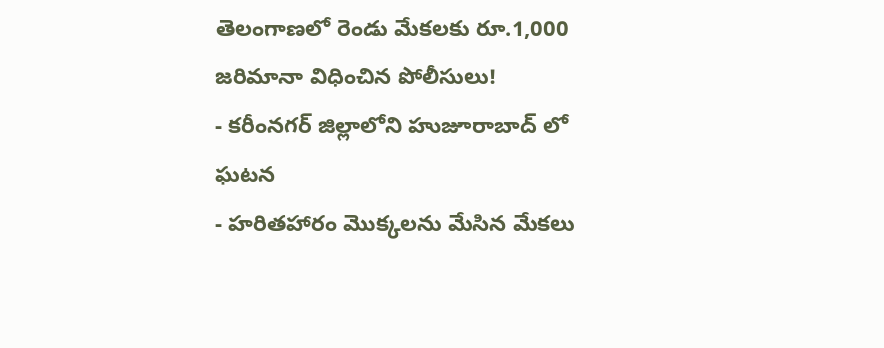తెలంగాణలో రెండు మేకలకు రూ.1,000 జరిమానా విధించిన పోలీసులు!
- కరీంనగర్ జిల్లాలోని హుజూరాబాద్ లో ఘటన
- హరితహారం మొక్కలను మేసిన మేకలు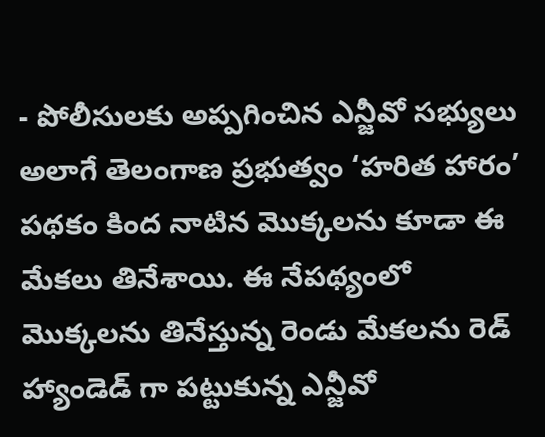- పోలీసులకు అప్పగించిన ఎన్జీవో సభ్యులు
అలాగే తెలంగాణ ప్రభుత్వం ‘హరిత హారం’ పథకం కింద నాటిన మొక్కలను కూడా ఈ మేకలు తినేశాయి. ఈ నేపథ్యంలో మొక్కలను తినేస్తున్న రెండు మేకలను రెడ్ హ్యాండెడ్ గా పట్టుకున్న ఎన్జీవో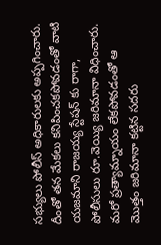సభ్యులు పోలీస్ అధికారులకు అప్పగించారు. దీంతో తన మేకలు కనిపించకపోవడంతో వాటి యజమాని రాజయ్య స్టేషన్ కు రాగా, పోలీసులు రూ.వెయ్యి జరిమానా విధించారు. మరో ప్రత్యామ్నాయం లేకపోవడంతో ఆ మొత్తం జరిమానా కట్టిన సదరు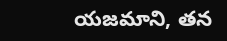యజమాని, తన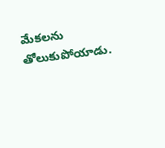మేకలను తోలుకుపోయాడు.